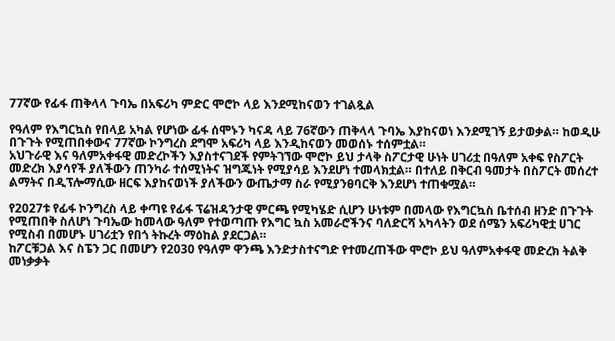77ኛው የፊፋ ጠቅላላ ጉባኤ በአፍሪካ ምድር ሞሮኮ ላይ እንደሚከናወን ተገልጿል

የዓለም የእግርኳስ የበላይ አካል የሆነው ፊፋ ሰሞኑን ካናዳ ላይ 76ኛውን ጠቅላላ ጉባኤ እያከናወነ እንደሚገኝ ይታወቃል። ከወዲሁ በጉጉት የሚጠበቀውና 77ኛው ኮንግረስ ደግሞ አፍሪካ ላይ እንዲከናወን መወሰኑ ተሰምቷል።
አህጉራዊ እና ዓለምአቀፋዊ መድረኮችን እያስተናገደች የምትገኘው ሞሮኮ ይህ ታላቅ ስፖርታዊ ሁነት ሀገሪቷ በዓለም አቀፍ የስፖርት መድረክ እያሳየች ያለችውን ጠንካራ ተሰሚነትና ዝግጁነት የሚያሳይ እንደሆነ ተመላክቷል። በተለይ በቅርብ ዓመታት በስፖርት መሰረተ ልማትና በዲፕሎማሲው ዘርፍ እያከናወነች ያለችውን ውጤታማ ስራ የሚያንፀባርቅ እንደሆነ ተጠቁሟል።

የ2027ቱ የፊፋ ኮንግረስ ላይ ቀጣዩ የፊፋ ፕሬዝዳንታዊ ምርጫ የሚካሄድ ሲሆን ሁነቱም በመላው የእግርኳስ ቤተሰብ ዘንድ በጉጉት የሚጠበቅ ስለሆነ ጉባኤው ከመላው ዓለም የተወጣጡ የእግር ኳስ አመራሮችንና ባለድርሻ አካላትን ወደ ሰሜን አፍሪካዊቷ ሀገር የሚስብ በመሆኑ ሀገሪቷን የበጎ ትኩረት ማዕከል ያደርጋል።
ከፖርቹጋል እና ስፔን ጋር በመሆን የ2030 የዓለም ዋንጫ እንድታስተናግድ የተመረጠችው ሞሮኮ ይህ ዓለምአቀፋዊ መድረክ ትልቅ መነቃቃት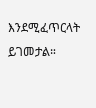እንደሚፈጥርላት ይገመታል።